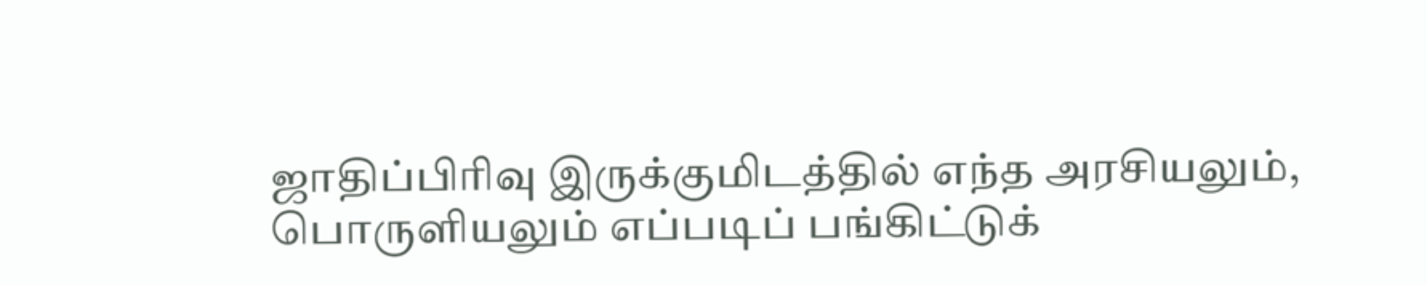ஜாதிப்பிரிவு இருக்குமிடத்தில் எந்த அரசியலும், பொருளியலும் எப்படிப் பங்கிட்டுக்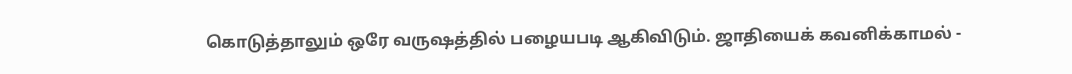கொடுத்தாலும் ஒரே வருஷத்தில் பழையபடி ஆகிவிடும். ஜாதியைக் கவனிக்காமல் -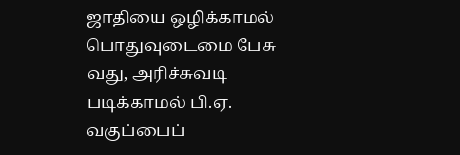ஜாதியை ஒழிக்காமல் பொதுவுடைமை பேசு வது, அரிச்சுவடி படிக்காமல் பி.ஏ. வகுப்பைப்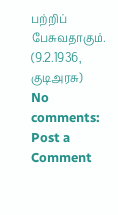பற்றிப் பேசுவதாகும்.
(9.2.1936, குடிஅரசு)
No comments:
Post a Comment